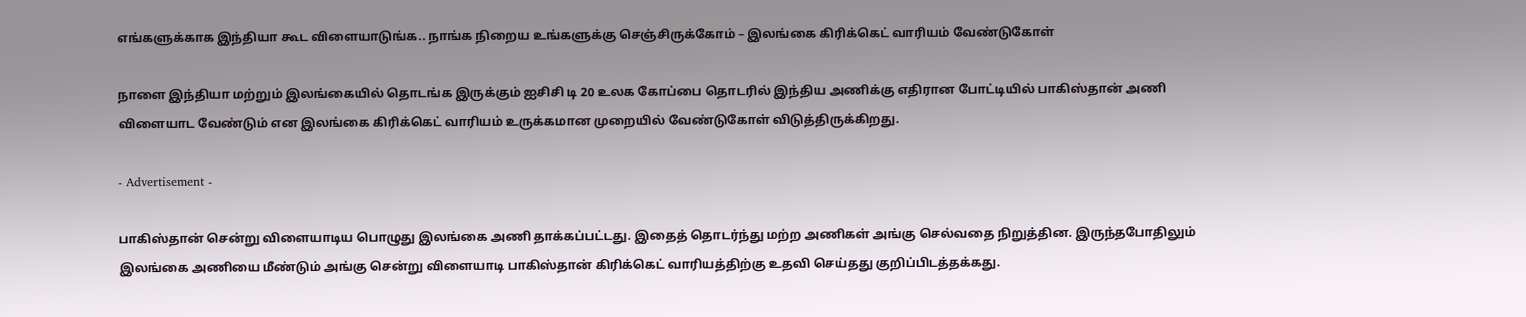எங்களுக்காக இந்தியா கூட விளையாடுங்க.. நாங்க நிறைய உங்களுக்கு செஞ்சிருக்கோம் – இலங்கை கிரிக்கெட் வாரியம் வேண்டுகோள்

நாளை இந்தியா மற்றும் இலங்கையில் தொடங்க இருக்கும் ஐசிசி டி 20 உலக கோப்பை தொடரில் இந்திய அணிக்கு எதிரான போட்டியில் பாகிஸ்தான் அணி விளையாட வேண்டும் என இலங்கை கிரிக்கெட் வாரியம் உருக்கமான முறையில் வேண்டுகோள் விடுத்திருக்கிறது.

- Advertisement -

பாகிஸ்தான் சென்று விளையாடிய பொழுது இலங்கை அணி தாக்கப்பட்டது. இதைத் தொடர்ந்து மற்ற அணிகள் அங்கு செல்வதை நிறுத்தின. இருந்தபோதிலும் இலங்கை அணியை மீண்டும் அங்கு சென்று விளையாடி பாகிஸ்தான் கிரிக்கெட் வாரியத்திற்கு உதவி செய்தது குறிப்பிடத்தக்கது.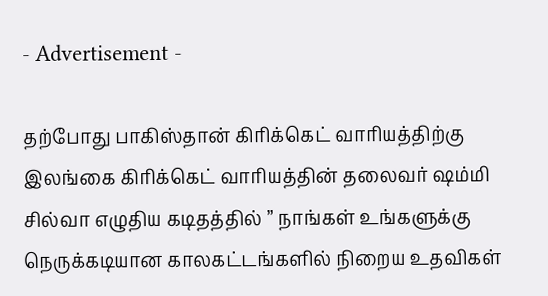- Advertisement -

தற்போது பாகிஸ்தான் கிரிக்கெட் வாரியத்திற்கு இலங்கை கிரிக்கெட் வாரியத்தின் தலைவர் ஷம்மி சில்வா எழுதிய கடிதத்தில் ” நாங்கள் உங்களுக்கு நெருக்கடியான காலகட்டங்களில் நிறைய உதவிகள்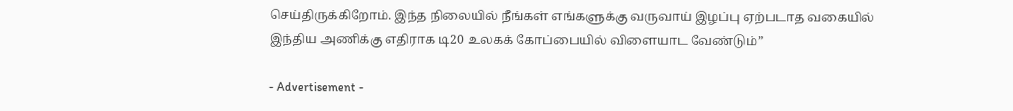செய்திருக்கிறோம். இந்த நிலையில் நீங்கள் எங்களுக்கு வருவாய் இழப்பு ஏற்படாத வகையில் இந்திய அணிக்கு எதிராக டி20 உலகக் கோப்பையில் விளையாட வேண்டும்”

- Advertisement -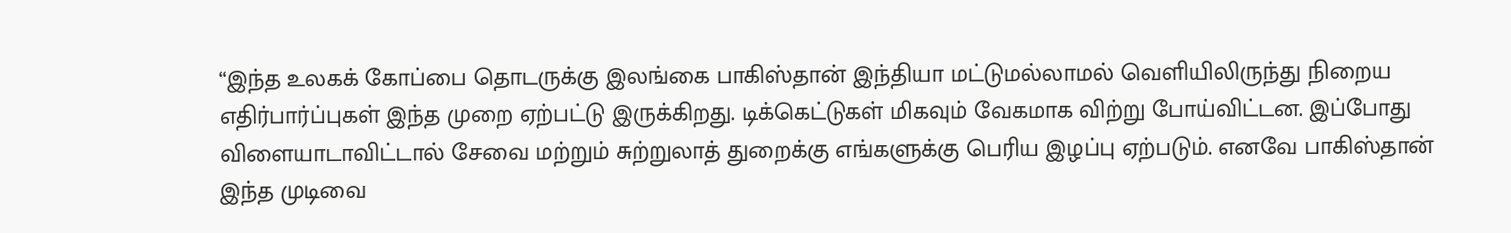“இந்த உலகக் கோப்பை தொடருக்கு இலங்கை பாகிஸ்தான் இந்தியா மட்டுமல்லாமல் வெளியிலிருந்து நிறைய எதிர்பார்ப்புகள் இந்த முறை ஏற்பட்டு இருக்கிறது. டிக்கெட்டுகள் மிகவும் வேகமாக விற்று போய்விட்டன. இப்போது விளையாடாவிட்டால் சேவை மற்றும் சுற்றுலாத் துறைக்கு எங்களுக்கு பெரிய இழப்பு ஏற்படும். எனவே பாகிஸ்தான் இந்த முடிவை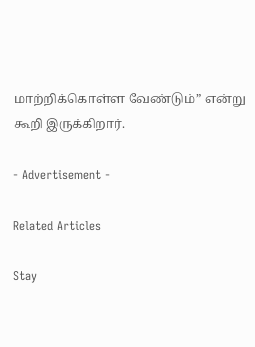மாற்றிக்கொள்ள வேண்டும்” என்று கூறி இருக்கிறார்.

- Advertisement -

Related Articles

Stay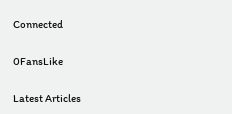Connected

0FansLike

Latest Articles